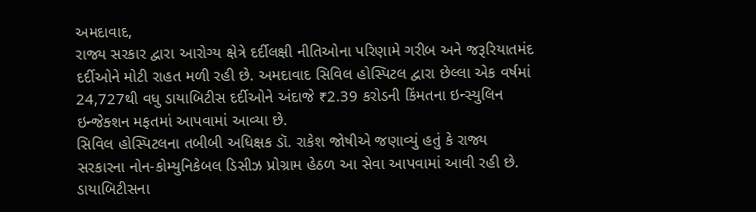અમદાવાદ,
રાજ્ય સરકાર દ્વારા આરોગ્ય ક્ષેત્રે દર્દીલક્ષી નીતિઓના પરિણામે ગરીબ અને જરૂરિયાતમંદ દર્દીઓને મોટી રાહત મળી રહી છે. અમદાવાદ સિવિલ હોસ્પિટલ દ્વારા છેલ્લા એક વર્ષમાં 24,727થી વધુ ડાયાબિટીસ દર્દીઓને અંદાજે ₹2.39 કરોડની કિંમતના ઇન્સ્યુલિન ઇન્જેક્શન મફતમાં આપવામાં આવ્યા છે.
સિવિલ હોસ્પિટલના તબીબી અધિક્ષક ડૉ. રાકેશ જોષીએ જણાવ્યું હતું કે રાજ્ય સરકારના નોન-કોમ્યુનિકેબલ ડિસીઝ પ્રોગ્રામ હેઠળ આ સેવા આપવામાં આવી રહી છે. ડાયાબિટીસના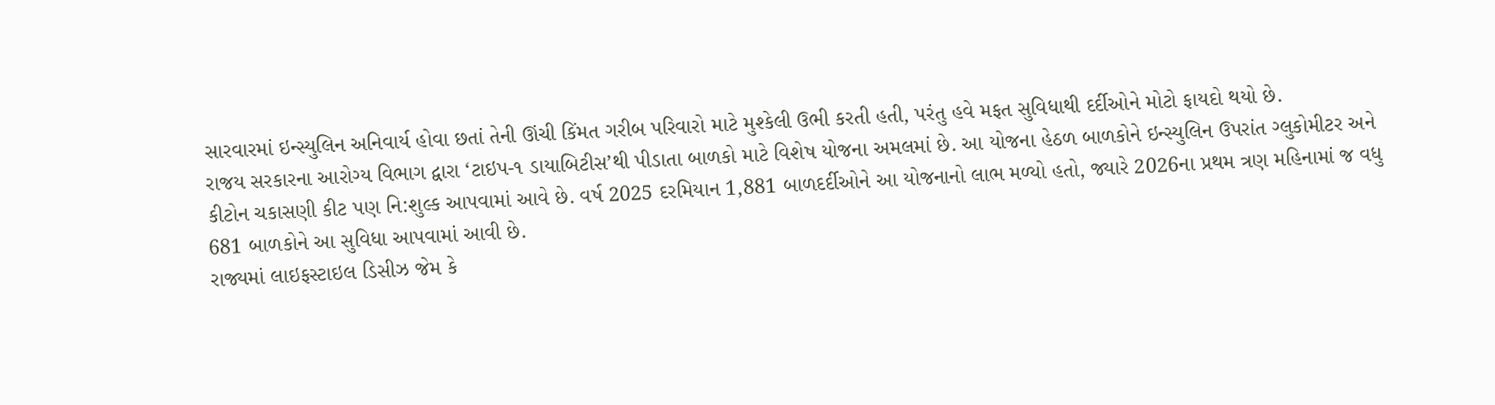સારવારમાં ઇન્સ્યુલિન અનિવાર્ય હોવા છતાં તેની ઊંચી કિંમત ગરીબ પરિવારો માટે મુશ્કેલી ઉભી કરતી હતી, પરંતુ હવે મફત સુવિધાથી દર્દીઓને મોટો ફાયદો થયો છે.
રાજય સરકારના આરોગ્ય વિભાગ દ્વારા ‘ટાઇપ-૧ ડાયાબિટીસ’થી પીડાતા બાળકો માટે વિશેષ યોજના અમલમાં છે. આ યોજના હેઠળ બાળકોને ઇન્સ્યુલિન ઉપરાંત ગ્લુકોમીટર અને કીટોન ચકાસણી કીટ પણ નિ:શુલ્ક આપવામાં આવે છે. વર્ષ 2025 દરમિયાન 1,881 બાળદર્દીઓને આ યોજનાનો લાભ મળ્યો હતો, જ્યારે 2026ના પ્રથમ ત્રણ મહિનામાં જ વધુ 681 બાળકોને આ સુવિધા આપવામાં આવી છે.
રાજ્યમાં લાઇફસ્ટાઇલ ડિસીઝ જેમ કે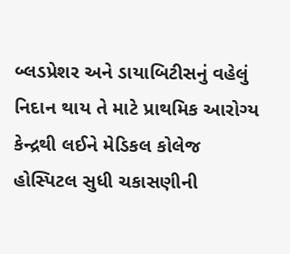બ્લડપ્રેશર અને ડાયાબિટીસનું વહેલું નિદાન થાય તે માટે પ્રાથમિક આરોગ્ય કેન્દ્રથી લઈને મેડિકલ કોલેજ હોસ્પિટલ સુધી ચકાસણીની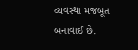વ્યવસ્થા મજબૂત બનાવાઈ છે.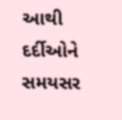આથી દર્દીઓને સમયસર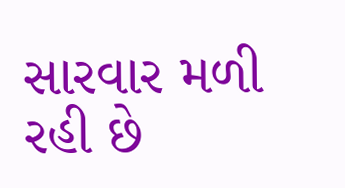સારવાર મળી રહી છે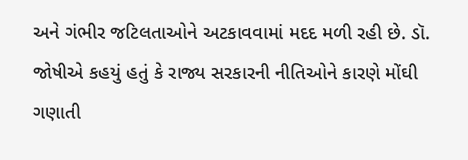અને ગંભીર જટિલતાઓને અટકાવવામાં મદદ મળી રહી છે. ડૉ. જોષીએ કહયું હતું કે રાજ્ય સરકારની નીતિઓને કારણે મોંઘી ગણાતી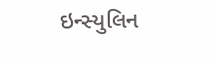ઇન્સ્યુલિન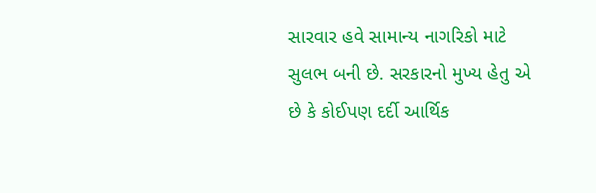સારવાર હવે સામાન્ય નાગરિકો માટે સુલભ બની છે. સરકારનો મુખ્ય હેતુ એ છે કે કોઈપણ દર્દી આર્થિક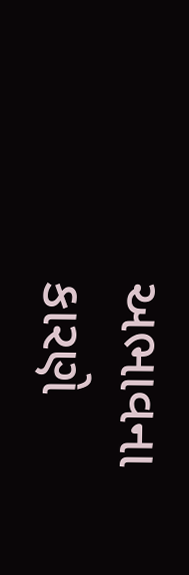અભાવના કારણે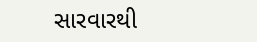સારવારથી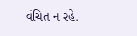વંચિત ન રહે.